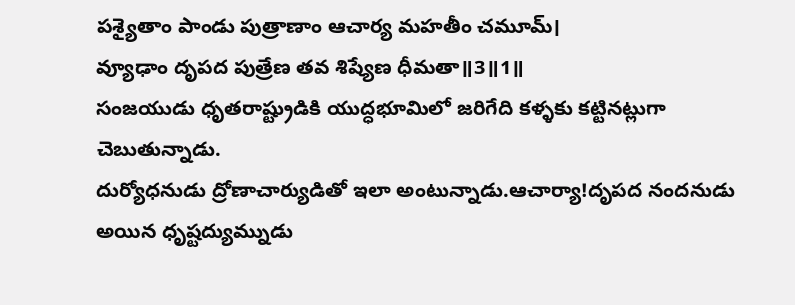పశ్యైతాం పాండు పుత్రాణాం ఆచార్య మహతీం చమూమ్।
వ్యూఢాం దృపద పుత్రేణ తవ శిష్యేణ ధీమతా॥3॥1॥
సంజయుడు ధృతరాష్ట్రుడికి యుద్ధభూమిలో జరిగేది కళ్ళకు కట్టినట్లుగా చెబుతున్నాడు.
దుర్యోధనుడు ద్రోణాచార్యుడితో ఇలా అంటున్నాడు.ఆచార్యా!దృపద నందనుడు అయిన ధృష్టద్యుమ్నుడు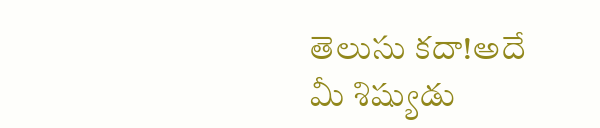తెలుసు కదా!అదే మీ శిష్యుడు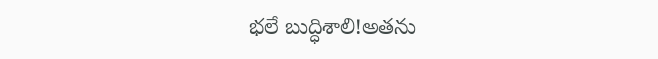భలే బుద్ధిశాలి!అతను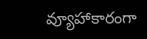వ్యూహాకారంగా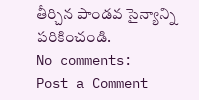తీర్చిన పాండవ సైన్యాన్ని పరికించండి.
No comments:
Post a Comment